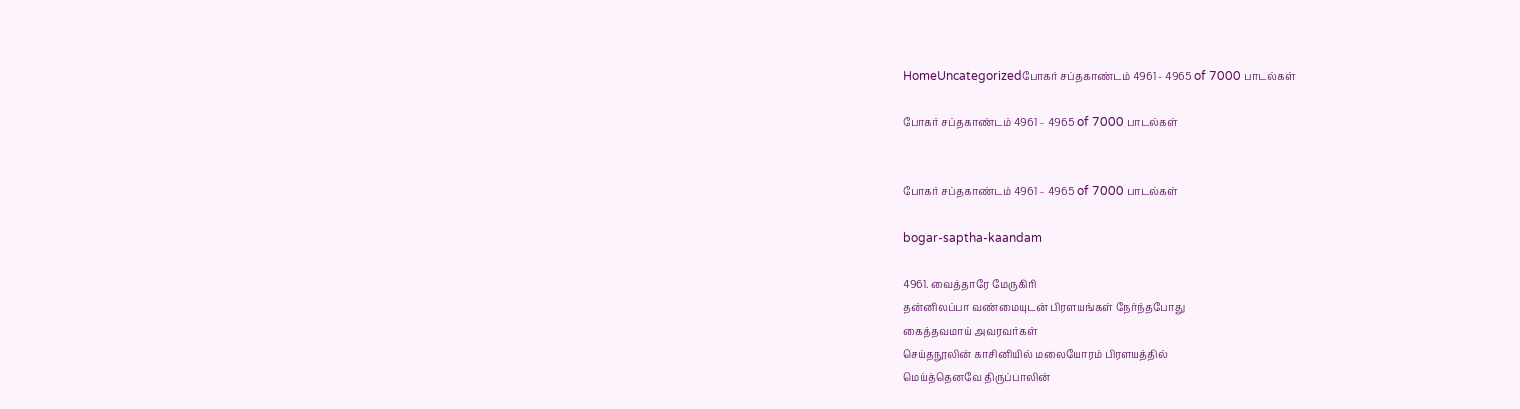HomeUncategorizedபோகர் சப்தகாண்டம் 4961 - 4965 of 7000 பாடல்கள்

போகர் சப்தகாண்டம் 4961 – 4965 of 7000 பாடல்கள்


போகர் சப்தகாண்டம் 4961 – 4965 of 7000 பாடல்கள்

bogar-saptha-kaandam

4961. வைத்தாரே மேருகிரி
தன்னிலப்பா வண்மையுடன் பிரளயங்கள் நேர்ந்தபோது
கைத்தவமாய் அவரவர்கள்
செய்தநூலின் காசினியில் மலையோரம் பிரளயத்தில்
மெய்த்தெனவே திருப்பாலின்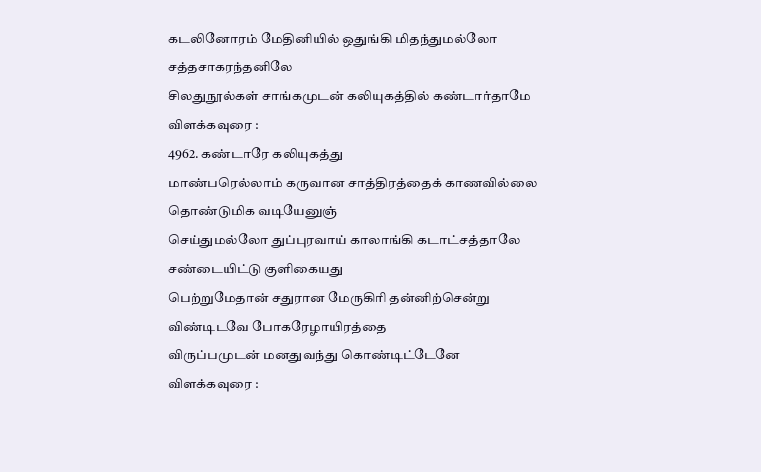கடலினோரம் மேதினியில் ஒதுங்கி மிதந்துமல்லோ
சத்தசாகரந்தனிலே
சிலதுநூல்கள் சாங்கமுடன் கலியுகத்தில் கண்டார்தாமே
விளக்கவுரை :
4962. கண்டாரே கலியுகத்து
மாண்பரெல்லாம் கருவான சாத்திரத்தைக் காணவில்லை
தொண்டுமிக வடியேனுஞ்
செய்துமல்லோ துப்புரவாய் காலாங்கி கடாட்சத்தாலே
சண்டையிட்டு குளிகையது
பெற்றுமேதான் சதுரான மேருகிரி தன்னிற்சென்று
விண்டிடவே போகரேழாயிரத்தை
விருப்பமுடன் மனதுவந்து கொண்டிட்டேனே
விளக்கவுரை :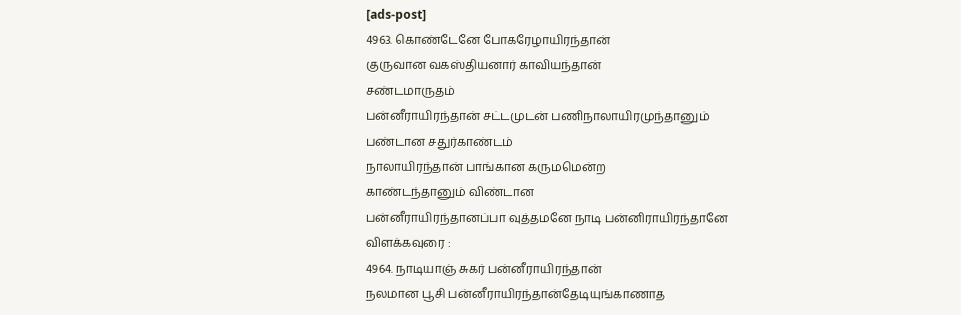[ads-post]
4963. கொண்டேனே போகரேழாயிரந்தான்
குருவான வகஸ்தியனார் காவியந்தான்
சண்டமாருதம்
பன்னீராயிரந்தான் சட்டமுடன் பணிநாலாயிரமுந்தானும்
பண்டான சதுர்காண்டம்
நாலாயிரந்தான் பாங்கான கருமமென்ற
காண்டந்தானும் விண்டான
பன்னீராயிரந்தானப்பா வுத்தமனே நாடி பன்னிராயிரந்தானே
விளக்கவுரை :
4964. நாடியாஞ் சுகர் பன்னீராயிரந்தான்
நலமான பூசி பன்னீராயிரந்தான்தேடியுங்காணாத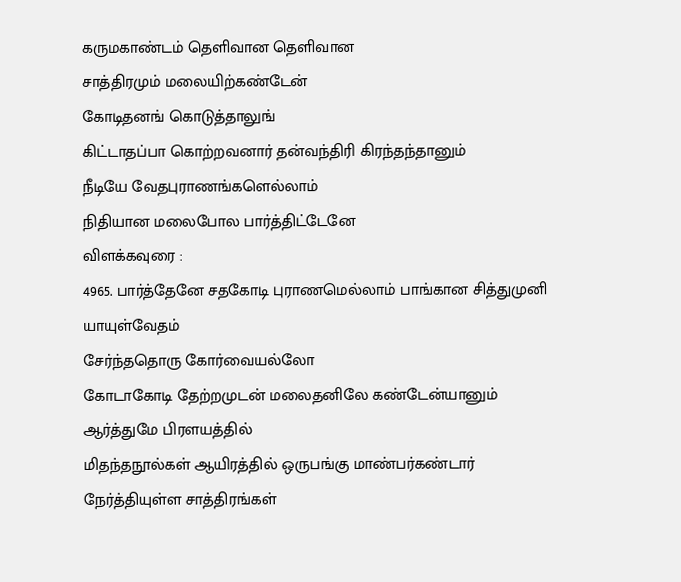கருமகாண்டம் தெளிவான தெளிவான
சாத்திரமும் மலையிற்கண்டேன்
கோடிதனங் கொடுத்தாலுங்
கிட்டாதப்பா கொற்றவனார் தன்வந்திரி கிரந்தந்தானும்
நீடியே வேதபுராணங்களெல்லாம்
நிதியான மலைபோல பார்த்திட்டேனே
விளக்கவுரை :
4965. பார்த்தேனே சதகோடி புராணமெல்லாம் பாங்கான சித்துமுனி யாயுள்வேதம்
சேர்ந்ததொரு கோர்வையல்லோ
கோடாகோடி தேற்றமுடன் மலைதனிலே கண்டேன்யானும்
ஆர்த்துமே பிரளயத்தில்
மிதந்தநூல்கள் ஆயிரத்தில் ஒருபங்கு மாண்பர்கண்டார்
நேர்த்தியுள்ள சாத்திரங்கள்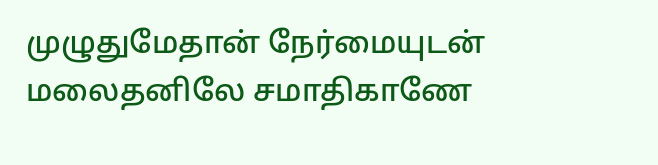முழுதுமேதான் நேர்மையுடன் மலைதனிலே சமாதிகாணே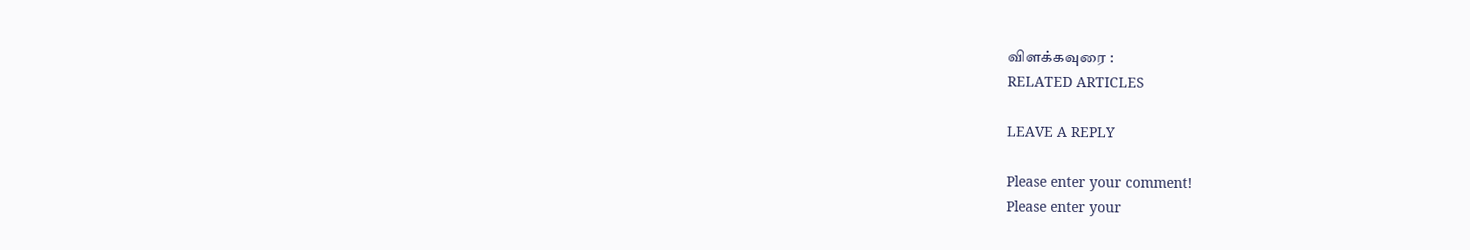விளக்கவுரை :
RELATED ARTICLES

LEAVE A REPLY

Please enter your comment!
Please enter your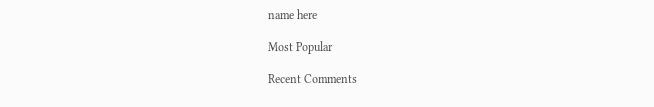name here

Most Popular

Recent Comments